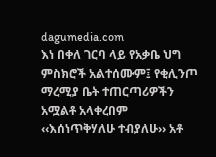dagumedia.com
እነ በቀለ ገርባ ላይ የአቃቤ ህግ ምስክሮች አልተሰሙም፤ የቂሊንጦ ማረሚያ ቤት ተጠርጣሪዎችን አሟልቶ አላቀረበም
‹‹እሰነጥቅሃለሁ ተብያለሁ›› አቶ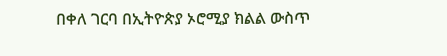በቀለ ገርባ በኢትዮጵያ ኦሮሚያ ክልል ውስጥ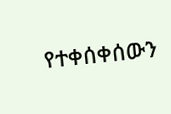የተቀሰቀሰውን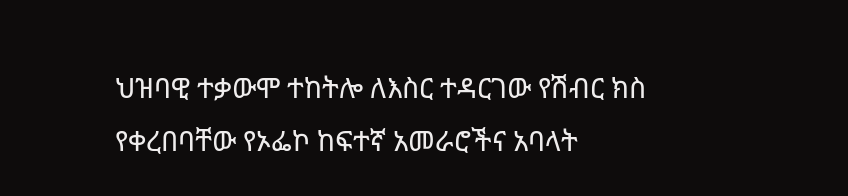ህዝባዊ ተቃውሞ ተከትሎ ለእስር ተዳርገው የሽብር ክስ የቀረበባቸው የኦፌኮ ከፍተኛ አመራሮችና አባላት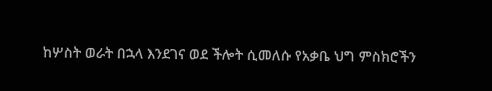ከሦስት ወራት በኋላ እንደገና ወደ ችሎት ሲመለሱ የአቃቤ ህግ ምስክሮችን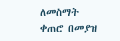ለመስማት ቀጠሮ በመያዝ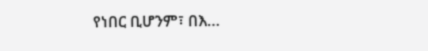የነበር ቢሆንም፣ በእ…